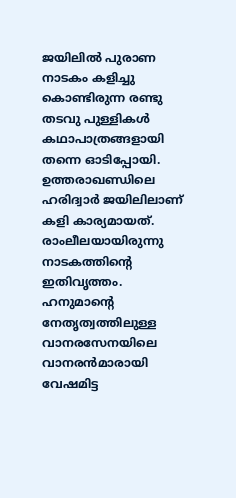ജയിലിൽ പുരാണ നാടകം കളിച്ചു കൊണ്ടിരുന്ന രണ്ടു തടവു പുള്ളികൾ കഥാപാത്രങ്ങളായി തന്നെ ഓടിപ്പോയി. ഉത്തരാഖണ്ഡിലെ ഹരിദ്വാർ ജയിലിലാണ് കളി കാര്യമായത്. രാംലീലയായിരുന്നു നാടകത്തിൻ്റെ ഇതിവൃത്തം. ഹനുമാൻ്റെ നേതൃത്വത്തിലുള്ള വാനരസേനയിലെ വാനരൻമാരായി വേഷമിട്ട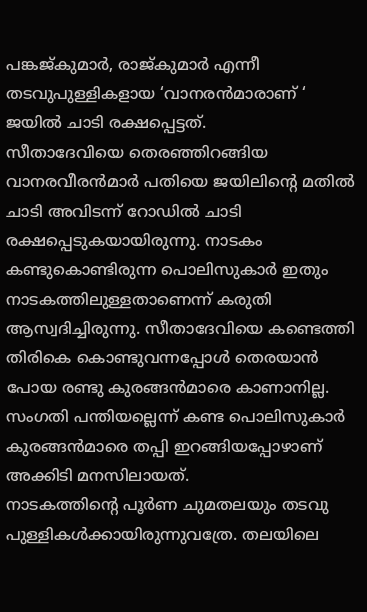പങ്കജ്കുമാർ, രാജ്കുമാർ എന്നീ തടവുപുള്ളികളായ ‘വാനരൻമാരാണ് ‘ ജയിൽ ചാടി രക്ഷപ്പെട്ടത്.
സീതാദേവിയെ തെരഞ്ഞിറങ്ങിയ വാനരവീരൻമാർ പതിയെ ജയിലിൻ്റെ മതിൽ ചാടി അവിടന്ന് റോഡിൽ ചാടി രക്ഷപ്പെടുകയായിരുന്നു. നാടകം കണ്ടുകൊണ്ടിരുന്ന പൊലിസുകാർ ഇതും നാടകത്തിലുള്ളതാണെന്ന് കരുതി ആസ്വദിച്ചിരുന്നു. സീതാദേവിയെ കണ്ടെത്തി തിരികെ കൊണ്ടുവന്നപ്പോൾ തെരയാൻ പോയ രണ്ടു കുരങ്ങൻമാരെ കാണാനില്ല. സംഗതി പന്തിയല്ലെന്ന് കണ്ട പൊലിസുകാർ കുരങ്ങൻമാരെ തപ്പി ഇറങ്ങിയപ്പോഴാണ് അക്കിടി മനസിലായത്.
നാടകത്തിൻ്റെ പൂർണ ചുമതലയും തടവു പുള്ളികൾക്കായിരുന്നുവത്രേ. തലയിലെ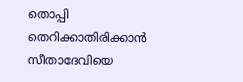തൊപ്പി തെറിക്കാതിരിക്കാൻ സീതാദേവിയെ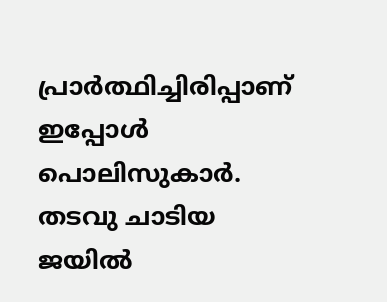പ്രാർത്ഥിച്ചിരിപ്പാണ് ഇപ്പോൾ പൊലിസുകാർ. തടവു ചാടിയ ജയിൽ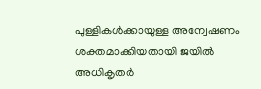പുള്ളികൾക്കായുള്ള അന്വേഷണം ശക്തമാക്കിയതായി ജയിൽ അധികൃതർ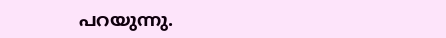പറയുന്നു.